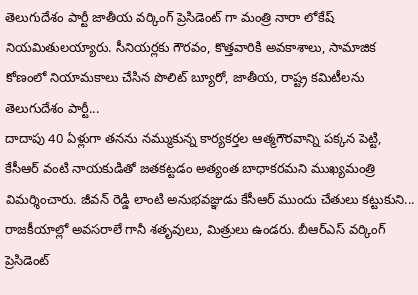తెలుగుదేశం పార్టీ జాతీయ వర్కింగ్ ప్రెసిడెంట్ గా మంత్రి నారా లోకేష్ నియమితులయ్యారు. సీనియర్లకు గౌరవం, కొత్తవారికి అవకాశాలు, సామాజిక కోణంలో నియామకాలు చేసిన పొలిట్ బ్యూరో, జాతీయ, రాష్ట్ర కమిటీలను తెలుగుదేశం పార్టీ...
దాదాపు 40 ఏళ్లుగా తనను నమ్ముకున్న కార్యకర్తల ఆత్మగౌరవాన్ని పక్కన పెట్టి, కేసీఆర్ వంటి నాయకుడితో జతకట్టడం అత్యంత బాధాకరమని ముఖ్యమంత్రి విమర్శించారు. జీవన్ రెడ్డి లాంటి అనుభవజ్ఞుడు కేసీఆర్ ముందు చేతులు కట్టుకుని...
రాజకీయాల్లో అవసరాలే గానీ శతృవులు, మిత్రులు ఉండరు. బీఆర్ఎస్ వర్కింగ్ ప్రెసిడెంట్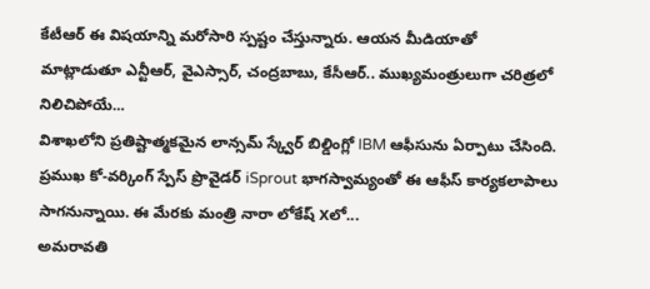కేటీఆర్ ఈ విషయాన్ని మరోసారి స్పష్టం చేస్తున్నారు. ఆయన మీడియాతో మాట్లాడుతూ ఎన్టీఆర్, వైఎస్సార్, చంద్రబాబు, కేసీఆర్.. ముఖ్యమంత్రులుగా చరిత్రలో నిలిచిపోయే...
విశాఖలోని ప్రతిష్టాత్మకమైన లాన్సమ్ స్క్వేర్ బిల్డింగ్లో IBM ఆఫీసును ఏర్పాటు చేసింది. ప్రముఖ కో-వర్కింగ్ స్పేస్ ప్రొవైడర్ iSprout భాగస్వామ్యంతో ఈ ఆఫీస్ కార్యకలాపాలు సాగనున్నాయి. ఈ మేరకు మంత్రి నారా లోకేష్ Xలో...
అమరావతి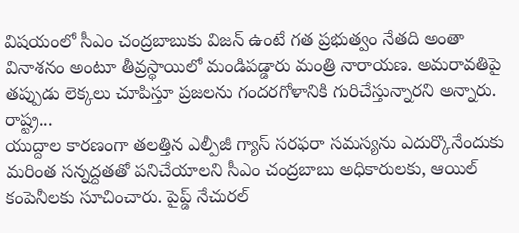విషయంలో సీఎం చంద్రబాబుకు విజన్ ఉంటే గత ప్రభుత్వం నేతది అంతా వినాశనం అంటూ తీవ్రస్థాయిలో మండిపడ్డారు మంత్రి నారాయణ. అమరావతిపై తప్పుడు లెక్కలు చూపిస్తూ ప్రజలను గందరగోళానికి గురిచేస్తున్నారని అన్నారు. రాష్ట్ర...
యుద్దాల కారణంగా తలత్తిన ఎల్పీజీ గ్యాస్ సరఫరా సమస్యను ఎదుర్కొనేందుకు మరింత సన్నద్దతతో పనిచేయాలని సీఎం చంద్రబాబు అధికారులకు, ఆయిల్ కంపెనీలకు సూచించారు. పైప్డ్ నేచురల్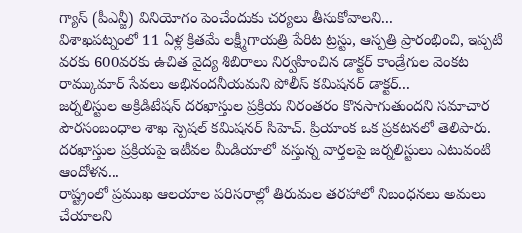గ్యాస్ (పీఎన్జీ) వినియోగం పెంచేందుకు చర్యలు తీసుకోవాలని...
విశాఖపట్నంలో 11 ఏళ్ల క్రితమే లక్ష్మీగాయత్రి పేరిట ట్రస్టు, ఆస్పత్రి ప్రారంభించి, ఇప్పటి వరకు 600వరకు ఉచిత వైద్య శిబిరాలు నిర్వహించిన డాక్టర్ కాండ్రేగుల వెంకట రామ్కుమార్ సేవలు అభినందనీయమని పోలీస్ కమిషనర్ డాక్టర్...
జర్నలిస్టుల అక్రిడిటేషన్ దరఖాస్తుల ప్రక్రియ నిరంతరం కొనసాగుతుందని సమాచార పౌరసంబంధాల శాఖ స్పెషల్ కమిషనర్ సిహెచ్. ప్రియాంక ఒక ప్రకటనలో తెలిపారు. దరఖాస్తుల ప్రక్రియపై ఇటీవల మీడియాలో వస్తున్న వార్తలపై జర్నలిస్టులు ఎటువంటి ఆందోళన...
రాష్ట్రంలో ప్రముఖ ఆలయాల పరిసరాల్లో తిరుమల తరహాలో నిబంధనలు అమలు చేయాలని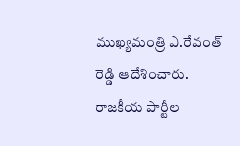ముఖ్యమంత్రి ఎ.రేవంత్ రెడ్డి ఆదేశించారు. రాజకీయ పార్టీల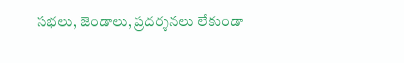సభలు, జెండాలు, ప్రదర్శనలు లేకుండా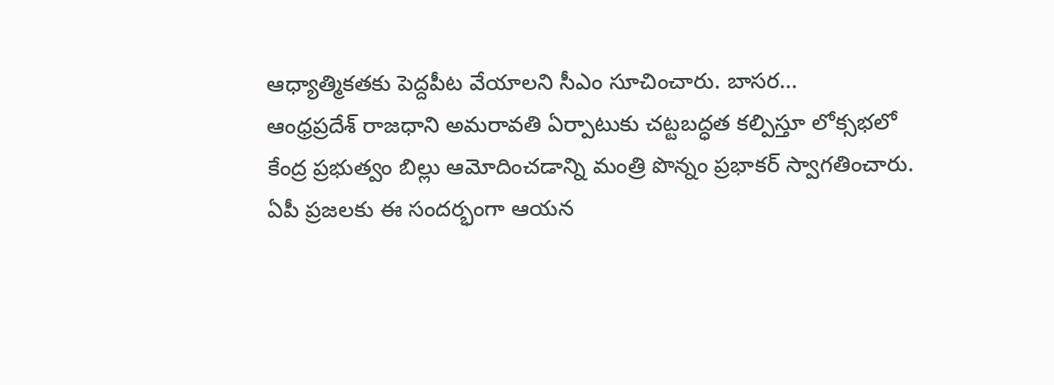ఆధ్యాత్మికతకు పెద్దపీట వేయాలని సీఎం సూచించారు. బాసర...
ఆంధ్రప్రదేశ్ రాజధాని అమరావతి ఏర్పాటుకు చట్టబద్ధత కల్పిస్తూ లోక్సభలో కేంద్ర ప్రభుత్వం బిల్లు ఆమోదించడాన్ని మంత్రి పొన్నం ప్రభాకర్ స్వాగతించారు. ఏపీ ప్రజలకు ఈ సందర్భంగా ఆయన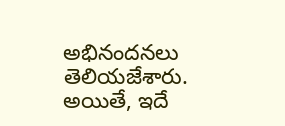అభినందనలు తెలియజేశారు. అయితే, ఇదే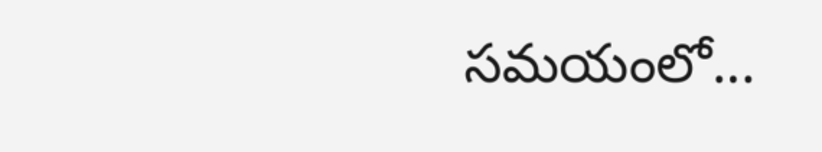సమయంలో...